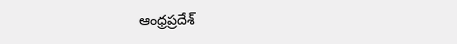ఆంధ్రప్రదేశ్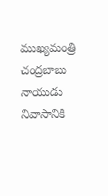ముఖ్యమంత్రి చంద్రబాబు నాయుడు నివాసానికి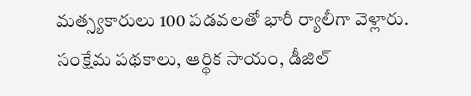మత్స్యకారులు 100 పడవలతో భారీ ర్యాలీగా వెళ్లారు. సంక్షేమ పథకాలు, ఆర్థిక సాయం, డీజిల్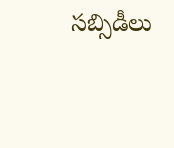సబ్సిడీలు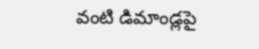వంటి డిమాండ్లపై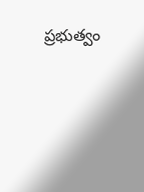ప్రభుత్వం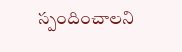స్పందించాలని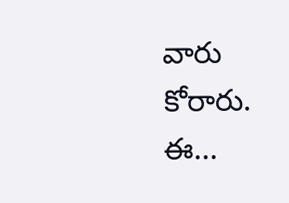వారు కోరారు. ఈ...